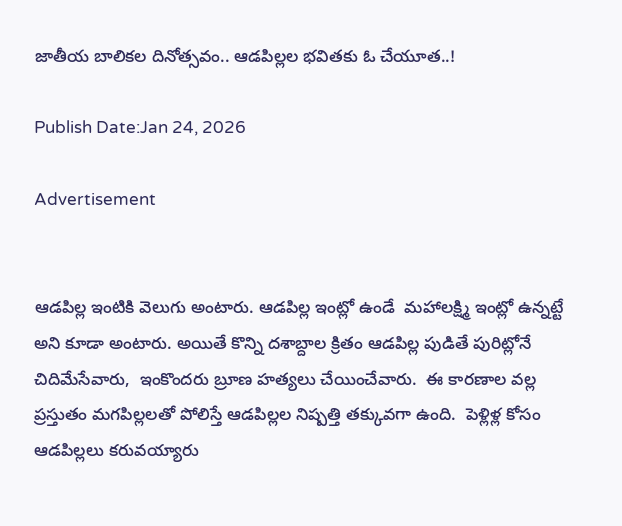జాతీయ బాలికల దినోత్సవం.. ఆడపిల్లల భవితకు ఓ చేయూత..!

Publish Date:Jan 24, 2026

Advertisement


ఆడపిల్ల ఇంటికి వెలుగు అంటారు. ఆడపిల్ల ఇంట్లో ఉండే  మహాలక్ష్మి ఇంట్లో ఉన్నట్టే అని కూడా అంటారు. అయితే కొన్ని దశాబ్దాల క్రితం ఆడపిల్ల పుడితే పురిట్లోనే చిదిమేసేవారు,  ఇంకొందరు బ్రూణ హత్యలు చేయించేవారు.  ఈ కారణాల వల్ల ప్రస్తుతం మగపిల్లలతో పోలిస్తే ఆడపిల్లల నిష్పత్తి తక్కువగా ఉంది.  పెళ్లిళ్ల కోసం ఆడపిల్లలు కరువయ్యారు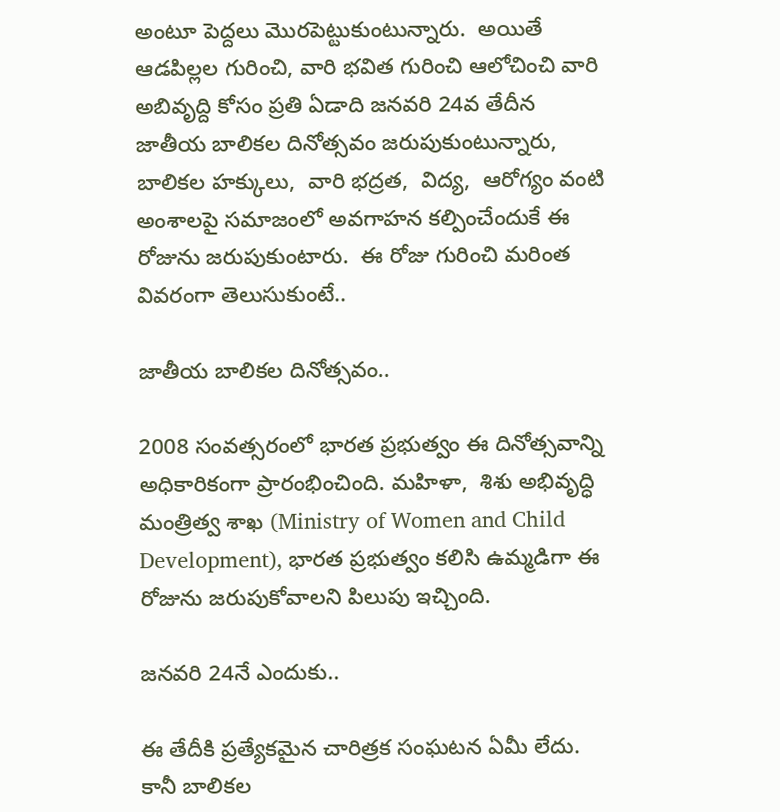అంటూ పెద్దలు మొరపెట్టుకుంటున్నారు.  అయితే ఆడపిల్లల గురించి, వారి భవిత గురించి ఆలోచించి వారి అబివృద్ది కోసం ప్రతి ఏడాది జనవరి 24వ తేదీన జాతీయ బాలికల దినోత్సవం జరుపుకుంటున్నారు,  బాలికల హక్కులు,  వారి భద్రత,  విద్య,  ఆరోగ్యం వంటి అంశాలపై సమాజంలో అవగాహన కల్పించేందుకే ఈ రోజును జరుపుకుంటారు.  ఈ రోజు గురించి మరింత వివరంగా తెలుసుకుంటే..

జాతీయ బాలికల దినోత్సవం..

2008 సంవత్సరంలో భారత ప్రభుత్వం ఈ దినోత్సవాన్ని అధికారికంగా ప్రారంభించింది. మహిళా,  శిశు అభివృద్ధి మంత్రిత్వ శాఖ (Ministry of Women and Child Development), భారత ప్రభుత్వం కలిసి ఉమ్మడిగా ఈ రోజును జరుపుకోవాలని పిలుపు ఇచ్చింది.

జనవరి 24నే ఎందుకు..

ఈ తేదీకి ప్రత్యేకమైన చారిత్రక సంఘటన ఏమీ లేదు. కానీ బాలికల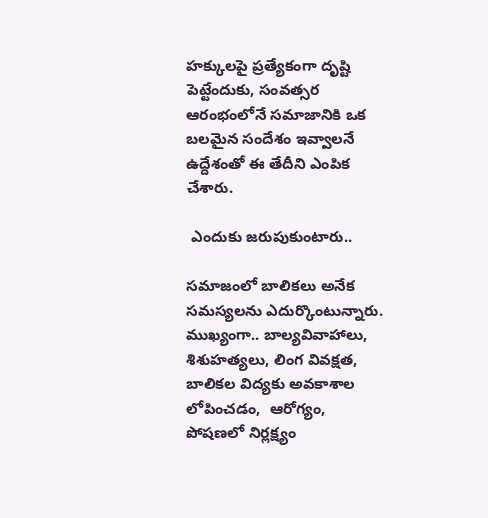హక్కులపై ప్రత్యేకంగా దృష్టి పెట్టేందుకు, సంవత్సర ఆరంభంలోనే సమాజానికి ఒక బలమైన సందేశం ఇవ్వాలనే ఉద్దేశంతో ఈ తేదీని ఎంపిక చేశారు.

 ఎందుకు జరుపుకుంటారు..

సమాజంలో బాలికలు అనేక సమస్యలను ఎదుర్కొంటున్నారు. ముఖ్యంగా.. బాల్యవివాహాలు,  శిశుహత్యలు, లింగ వివక్షత,  బాలికల విద్యకు అవకాశాల లోపించడం,  ఆరోగ్యం, పోషణలో నిర్లక్ష్యం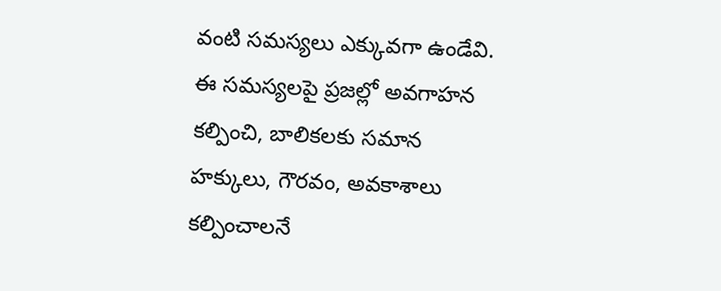వంటి సమస్యలు ఎక్కువగా ఉండేవి.  ఈ సమస్యలపై ప్రజల్లో అవగాహన కల్పించి, బాలికలకు సమాన హక్కులు, గౌరవం, అవకాశాలు కల్పించాలనే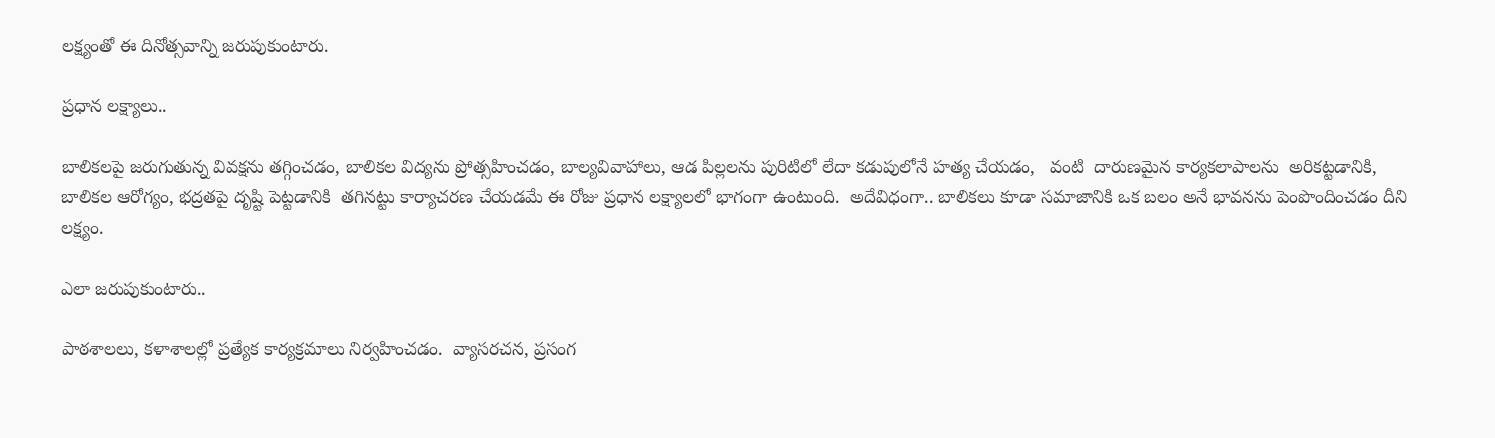లక్ష్యంతో ఈ దినోత్సవాన్ని జరుపుకుంటారు.

ప్రధాన లక్ష్యాలు..

బాలికలపై జరుగుతున్న వివక్షను తగ్గించడం, బాలికల విద్యను ప్రోత్సహించడం, బాల్యవివాహాలు, ఆడ పిల్లలను పురిటిలో లేదా కడుపులోనే హత్య చేయడం,   వంటి  దారుణమైన కార్యకలాపాలను  అరికట్టడానికి,  బాలికల ఆరోగ్యం, భద్రతపై దృష్టి పెట్టడానికి  తగినట్టు కార్యాచరణ చేయడమే ఈ రోజు ప్రధాన లక్ష్యాలలో భాగంగా ఉంటుంది.  అదేవిధంగా.. బాలికలు కూడా సమాజానికి ఒక బలం అనే భావనను పెంపొందించడం దీని లక్ష్యం.

ఎలా జరుపుకుంటారు..

పాఠశాలలు, కళాశాలల్లో ప్రత్యేక కార్యక్రమాలు నిర్వహించడం.  వ్యాసరచన, ప్రసంగ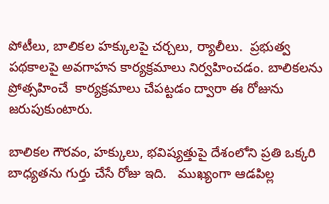పోటీలు, బాలికల హక్కులపై చర్చలు, ర్యాలీలు.  ప్రభుత్వ పథకాలపై అవగాహన కార్యక్రమాలు నిర్వహించడం. బాలికలను ప్రోత్సహించే  కార్యక్రమాలు చేపట్టడం ద్వారా ఈ రోజును జరుపుకుంటారు.

బాలికల గౌరవం, హక్కులు, భవిష్యత్తుపై దేశంలోని ప్రతి ఒక్కరి  బాధ్యతను గుర్తు చేసే రోజు ఇది.   ముఖ్యంగా ఆడపిల్ల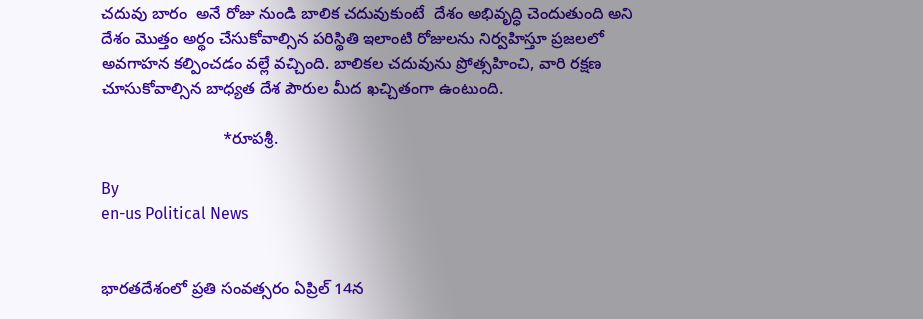చదువు బారం  అనే రోజు నుండి బాలిక చదువుకుంటే  దేశం అభివృద్ధి చెందుతుంది అని దేశం మొత్తం అర్థం చేసుకోవాల్సిన పరిస్థితి ఇలాంటి రోజులను నిర్వహిస్తూ ప్రజలలో అవగాహన కల్పించడం వల్లే వచ్చింది. బాలికల చదువును ప్రోత్సహించి, వారి రక్షణ చూసుకోవాల్సిన బాధ్యత దేశ పౌరుల మీద ఖచ్చితంగా ఉంటుంది.

                           *రూపశ్రీ.

By
en-us Political News


భారతదేశంలో ప్రతి సంవత్సరం ఏప్రిల్ 14న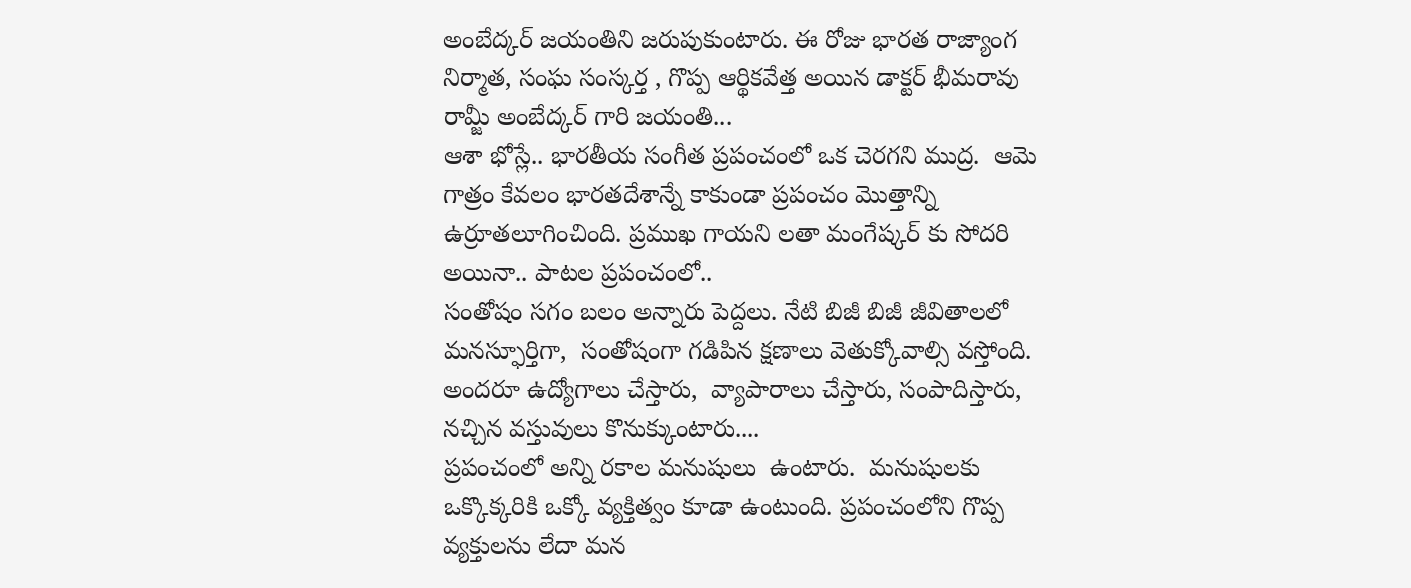అంబేద్కర్ జయంతిని జరుపుకుంటారు. ఈ రోజు భారత రాజ్యాంగ నిర్మాత, సంఘ సంస్కర్త , గొప్ప ఆర్థికవేత్త అయిన డాక్టర్ భీమరావు రామ్జీ అంబేద్కర్ గారి జయంతి...
ఆశా భోస్లే.. భారతీయ సంగీత ప్రపంచంలో ఒక చెరగని ముద్ర.  ఆమె గాత్రం కేవలం భారతదేశాన్నే కాకుండా ప్రపంచం మొత్తాన్ని ఉర్రూతలూగించింది. ప్రముఖ గాయని లతా మంగేష్కర్ కు సోదరి అయినా.. పాటల ప్రపంచంలో..
సంతోషం సగం బలం అన్నారు పెద్దలు. నేటి బిజీ బిజీ జీవితాలలో మనస్ఫూర్తిగా,  సంతోషంగా గడిపిన క్షణాలు వెతుక్కోవాల్సి వస్తోంది. అందరూ ఉద్యోగాలు చేస్తారు,  వ్యాపారాలు చేస్తారు, సంపాదిస్తారు,  నచ్చిన వస్తువులు కొనుక్కుంటారు....
ప్రపంచంలో అన్ని రకాల మనుషులు  ఉంటారు.  మనుషులకు ఒక్కొక్కరికి ఒక్కో వ్యక్తిత్వం కూడా ఉంటుంది. ప్రపంచంలోని గొప్ప వ్యక్తులను లేదా మన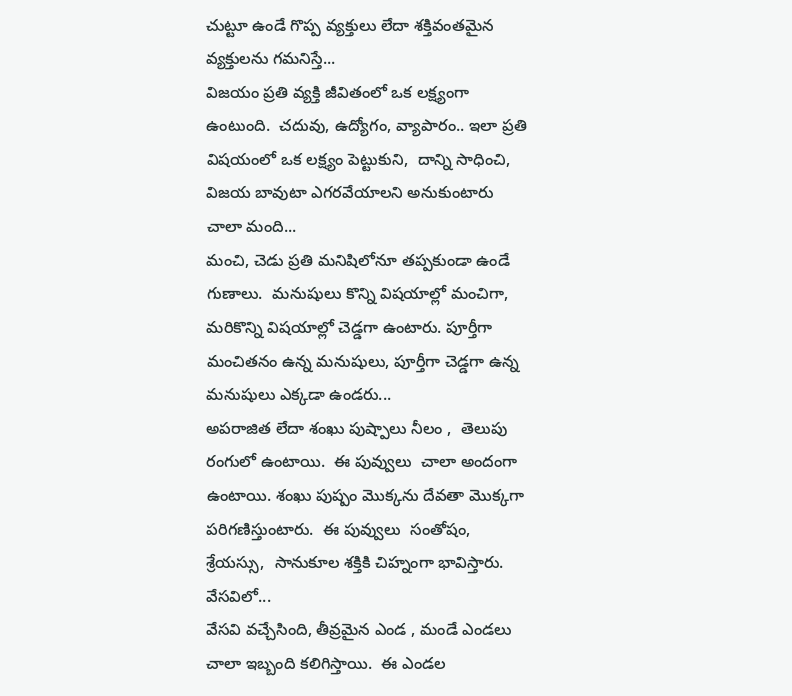చుట్టూ ఉండే గొప్ప వ్యక్తులు లేదా శక్తివంతమైన వ్యక్తులను గమనిస్తే...
విజయం ప్రతి వ్యక్తి జీవితంలో ఒక లక్ష్యంగా ఉంటుంది.  చదువు, ఉద్యోగం, వ్యాపారం.. ఇలా ప్రతి విషయంలో ఒక లక్ష్యం పెట్టుకుని,  దాన్ని సాధించి,  విజయ బావుటా ఎగరవేయాలని అనుకుంటారు చాలా మంది...
మంచి, చెడు ప్రతి మనిషిలోనూ తప్పకుండా ఉండే గుణాలు.  మనుషులు కొన్ని విషయాల్లో మంచిగా, మరికొన్ని విషయాల్లో చెడ్డగా ఉంటారు. పూర్తీగా మంచితనం ఉన్న మనుషులు, పూర్తీగా చెడ్డగా ఉన్న మనుషులు ఎక్కడా ఉండరు...
అపరాజిత లేదా శంఖు పుష్పాలు నీలం ,  తెలుపు రంగులో ఉంటాయి.  ఈ పువ్వులు  చాలా అందంగా ఉంటాయి. శంఖు పుష్పం మొక్కను దేవతా మొక్కగా పరిగణిస్తుంటారు.  ఈ పువ్వులు  సంతోషం, శ్రేయస్సు,  సానుకూల శక్తికి చిహ్నంగా భావిస్తారు. వేసవిలో...
వేసవి వచ్చేసింది, తీవ్రమైన ఎండ , మండే ఎండలు చాలా ఇబ్బంది కలిగిస్తాయి.  ఈ ఎండల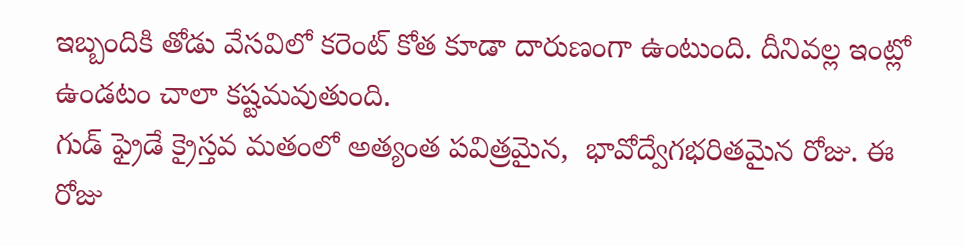ఇబ్బందికి తోడు వేసవిలో కరెంట్ కోత కూడా దారుణంగా ఉంటుంది. దీనివల్ల ఇంట్లో ఉండటం చాలా కష్టమవుతుంది.
గుడ్ ఫ్రైడే క్రైస్తవ మతంలో అత్యంత పవిత్రమైన,  భావోద్వేగభరితమైన రోజు. ఈ రోజు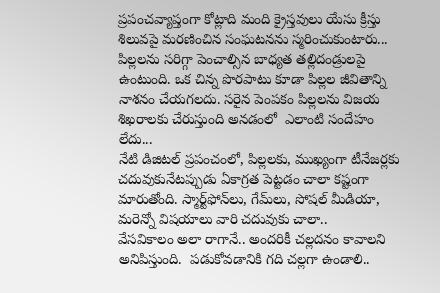ప్రపంచవ్యాప్తంగా కోట్లాది మంది క్రైస్తవులు యేసు క్రీస్తు శిలువపై మరణించిన సంఘటనను స్మరించుకుంటారు...
పిల్లలను సరిగ్గా పెంచాల్సిన బాధ్యత తల్లిదండ్రులపై ఉంటుంది. ఒక చిన్న పొరపాటు కూడా పిల్లల జీవితాన్ని నాశనం చేయగలదు. సరైన పెంపకం పిల్లలను విజయ శిఖరాలకు చేరుస్తుంది అనడంలో  ఎలాంటి సందేహం లేదు...
నేటి డిజిటల్ ప్రపంచంలో, పిల్లలకు, ముఖ్యంగా టీనేజర్లకు చదువుకునేటప్పుడు ఏకాగ్రత పెట్టడం చాలా కష్టంగా మారుతోంది. స్మార్ట్‌ఫోన్‌లు, గేమ్‌లు, సోషల్ మీడియా,  మరెన్నో విషయాలు వారి చదువుకు చాలా..
వేసవికాలం అలా రాగానే.. అందరికీ చల్లదనం కావాలని అనిపిస్తుంది.  పడుకోవడానికి గది చల్లగా ఉండాలి..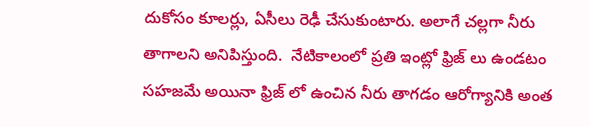దుకోసం కూలర్లు, ఏసీలు రెఢీ చేసుకుంటారు. అలాగే చల్లగా నీరు తాగాలని అనిపిస్తుంది.  నేటికాలంలో ప్రతి ఇంట్లో ఫ్రిజ్ లు ఉండటం సహజమే అయినా ఫ్రిజ్ లో ఉంచిన నీరు తాగడం ఆరోగ్యానికి అంత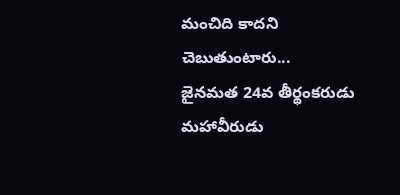మంచిది కాదని చెబుతుంటారు...
జైనమత 24వ తీర్థంకరుడు మహావీరుడు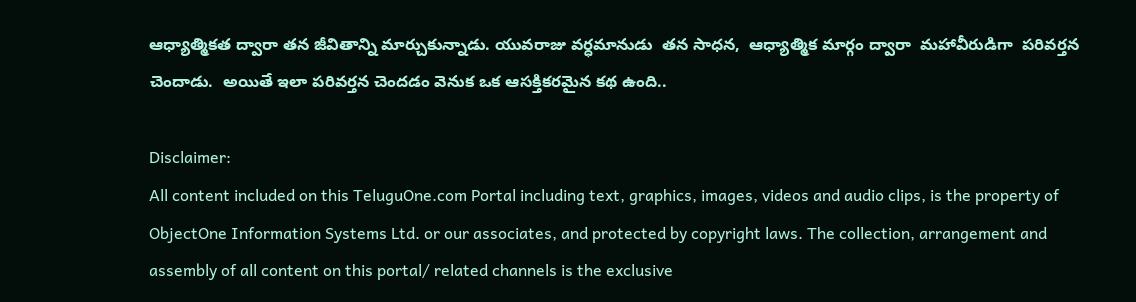ఆధ్యాత్మికత ద్వారా తన జీవితాన్ని మార్చుకున్నాడు. యువరాజు వర్ధమానుడు  తన సాధన,  ఆధ్యాత్మిక మార్గం ద్వారా  మహావీరుడిగా  పరివర్తన చెందాడు.  అయితే ఇలా పరివర్తన చెందడం వెనుక ఒక ఆసక్తికరమైన కథ ఉంది..

Disclaimer:
All content included on this TeluguOne.com Portal including text, graphics, images, videos and audio clips, is the property of ObjectOne Information Systems Ltd. or our associates, and protected by copyright laws. The collection, arrangement and assembly of all content on this portal/ related channels is the exclusive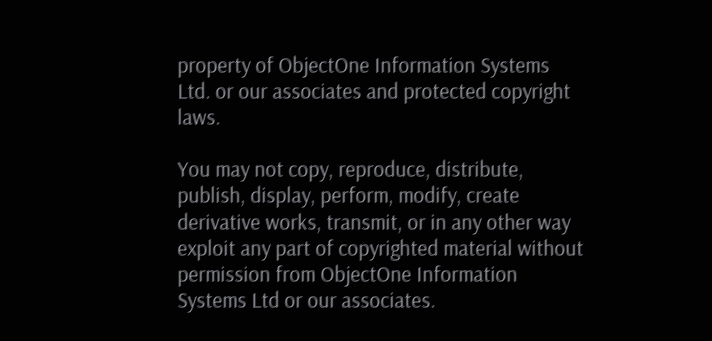property of ObjectOne Information Systems Ltd. or our associates and protected copyright laws.

You may not copy, reproduce, distribute, publish, display, perform, modify, create derivative works, transmit, or in any other way exploit any part of copyrighted material without permission from ObjectOne Information Systems Ltd or our associates.